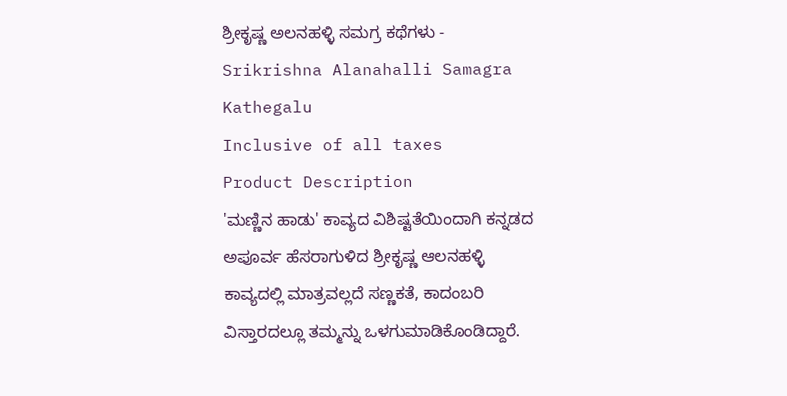ಶ್ರೀಕೃಷ್ಣ ಅಲನಹಳ್ಳಿ ಸಮಗ್ರ ಕಥೆಗಳು - Srikrishna Alanahalli Samagra Kathegalu
Inclusive of all taxes
Product Description
'ಮಣ್ಣಿನ ಹಾಡು' ಕಾವ್ಯದ ವಿಶಿಷ್ಟತೆಯಿಂದಾಗಿ ಕನ್ನಡದ ಅಪೂರ್ವ ಹೆಸರಾಗುಳಿದ ಶ್ರೀಕೃಷ್ಣ ಆಲನಹಳ್ಳಿ ಕಾವ್ಯದಲ್ಲಿ ಮಾತ್ರವಲ್ಲದೆ ಸಣ್ಣಕತೆ, ಕಾದಂಬರಿ ವಿಸ್ತಾರದಲ್ಲೂ ತಮ್ಮನ್ನು ಒಳಗುಮಾಡಿಕೊಂಡಿದ್ದಾರೆ.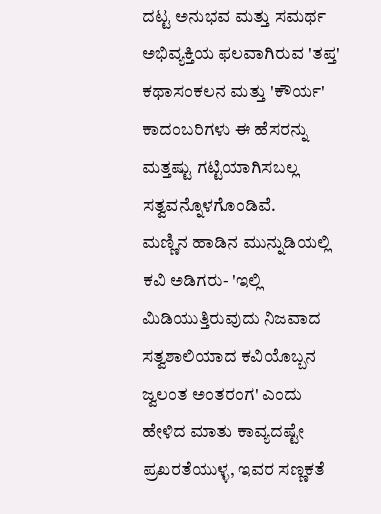ದಟ್ಟ ಅನುಭವ ಮತ್ತು ಸಮರ್ಥ ಅಭಿವ್ಯಕ್ತಿಯ ಫಲವಾಗಿರುವ 'ತಪ್ತ' ಕಥಾಸಂಕಲನ ಮತ್ತು 'ಕೌರ್ಯ' ಕಾದಂಬರಿಗಳು ಈ ಹೆಸರನ್ನು ಮತ್ತಷ್ಟು ಗಟ್ಟಿಯಾಗಿಸಬಲ್ಲ ಸತ್ವವನ್ನೊಳಗೊಂಡಿವೆ.
ಮಣ್ಣಿನ ಹಾಡಿನ ಮುನ್ನುಡಿಯಲ್ಲಿ ಕವಿ ಅಡಿಗರು- 'ಇಲ್ಲಿ ಮಿಡಿಯುತ್ತಿರುವುದು ನಿಜವಾದ ಸತ್ವಶಾಲಿಯಾದ ಕವಿಯೊಬ್ಬನ ಜ್ವಲಂತ ಅಂತರಂಗ' ಎಂದು ಹೇಳಿದ ಮಾತು ಕಾವ್ಯದಷ್ಟೇ ಪ್ರಖರತೆಯುಳ್ಳ, ಇವರ ಸಣ್ಣಕತೆ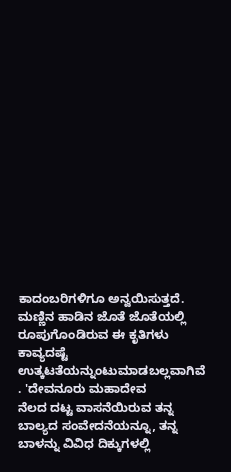ಕಾದಂಬರಿಗಳಿಗೂ ಅನ್ವಯಿಸುತ್ತದೆ. ಮಣ್ಣಿನ ಹಾಡಿನ ಜೊತೆ ಜೊತೆಯಲ್ಲಿ ರೂಪುಗೊಂಡಿರುವ ಈ ಕೃತಿಗಳು ಕಾವ್ಯದಷ್ಟೆ ಉತ್ಕಟತೆಯನ್ನುಂಟುಮಾಡಬಲ್ಲವಾಗಿವೆ
. 'ದೇವನೂರು ಮಹಾದೇವ
ನೆಲದ ದಟ್ಟ ವಾಸನೆಯಿರುವ ತನ್ನ ಬಾಲ್ಯದ ಸಂವೇದನೆಯನ್ನೂ, ತನ್ನ ಬಾಳನ್ನು ವಿವಿಧ ದಿಕ್ಕುಗಳಲ್ಲಿ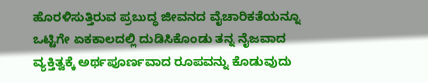ಹೊರಳಿಸುತ್ತಿರುವ ಪ್ರಬುದ್ಧ ಜೀವನದ ವೈಚಾರಿಕತೆಯನ್ನೂ ಒಟ್ಟಿಗೇ ಏಕಕಾಲದಲ್ಲಿ ದುಡಿಸಿಕೊಂಡು ತನ್ನ ನೈಜವಾದ ವ್ಯಕ್ತಿತ್ವಕ್ಕೆ ಅರ್ಥಪೂರ್ಣವಾದ ರೂಪವನ್ನು ಕೊಡುವುದು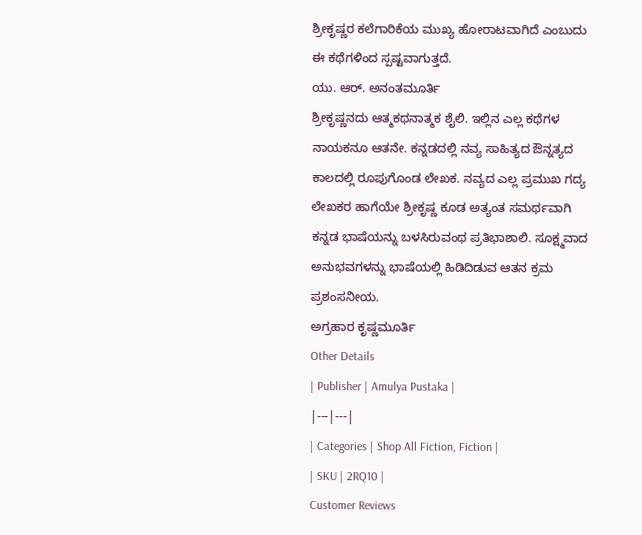ಶ್ರೀಕೃಷ್ಣರ ಕಲೆಗಾರಿಕೆಯ ಮುಖ್ಯ ಹೋರಾಟವಾಗಿದೆ ಎಂಬುದು ಈ ಕಥೆಗಳಿಂದ ಸ್ಪಷ್ಟವಾಗುತ್ತದೆ.
ಯು. ಆರ್. ಅನಂತಮೂರ್ತಿ
ಶ್ರೀಕೃಷ್ಣನದು ಆತ್ಮಕಥನಾತ್ಮಕ ಶೈಲಿ. ಇಲ್ಲಿನ ಎಲ್ಲ ಕಥೆಗಳ ನಾಯಕನೂ ಆತನೇ. ಕನ್ನಡದಲ್ಲಿ ನವ್ಯ ಸಾಹಿತ್ಯದ ಔನ್ನತ್ಯದ ಕಾಲದಲ್ಲಿ ರೂಪುಗೊಂಡ ಲೇಖಕ. ನವ್ಯದ ಎಲ್ಲ ಪ್ರಮುಖ ಗದ್ಯ ಲೇಖಕರ ಹಾಗೆಯೇ ಶ್ರೀಕೃಷ್ಣ ಕೂಡ ಅತ್ಯಂತ ಸಮರ್ಥವಾಗಿ ಕನ್ನಡ ಭಾಷೆಯನ್ನು ಬಳಸಿರುವಂಥ ಪ್ರತಿಭಾಶಾಲಿ. ಸೂಕ್ಷ್ಮವಾದ ಅನುಭವಗಳನ್ನು ಭಾಷೆಯಲ್ಲಿ ಹಿಡಿದಿಡುವ ಆತನ ಕ್ರಮ ಪ್ರಶಂಸನೀಯ.
ಅಗ್ರಹಾರ ಕೃಷ್ಣಮೂರ್ತಿ
Other Details
| Publisher | Amulya Pustaka |
|---|---|
| Categories | Shop All Fiction, Fiction |
| SKU | 2RQ10 |
Customer Reviews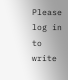Please log in to write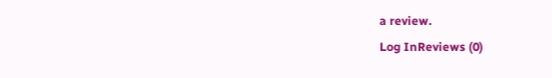a review.
Log InReviews (0)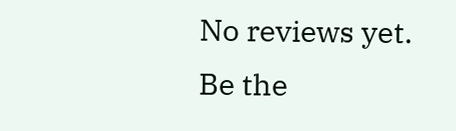No reviews yet. Be the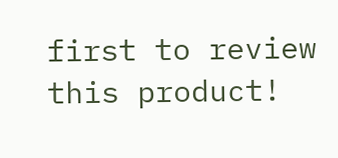first to review this product!